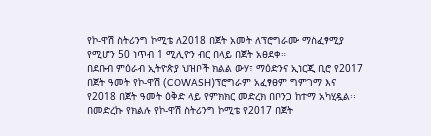የኮ-ዋሽ ስትሪንግ ኮሚቴ ለ2018 በጀት አመት ለፕሮግራሙ ማስፈፃሚያ የሚሆን 50 ነጥብ 1 ሚሊዮን ብር በላይ በጀት አፀደቀ።
በደቡብ ምዕራብ ኢትዮጵያ ህዝቦች ክልል ውሃ፣ ማዕድንና ኢነርጂ ቢሮ የ2017 በጀት ዓመት የኮ-ዋሽ (COWASH)ፕሮግራም አፈፃፀም ግምገማ እና የ2018 በጀት ዓመት ዕቅድ ላይ የምክክር መድረክ በቦንጋ ከተማ አካሂዷል፡፡ በመድረኩ የክልሉ የኮ-ዋሽ ስትሪንግ ኮሚቴ የ2017 በጀት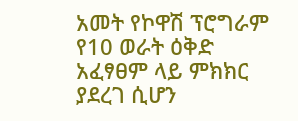አመት የኮዋሽ ፕሮግራም የ10 ወራት ዕቅድ አፈፃፀም ላይ ምክክር ያደረገ ሲሆን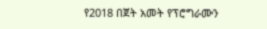የ2018 በጀት አመት የፕሮግራሙን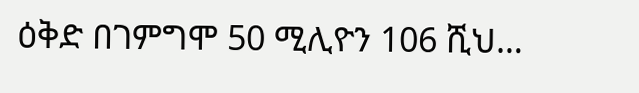ዕቅድ በገምግሞ 50 ሚሊዮን 106 ሺህ…